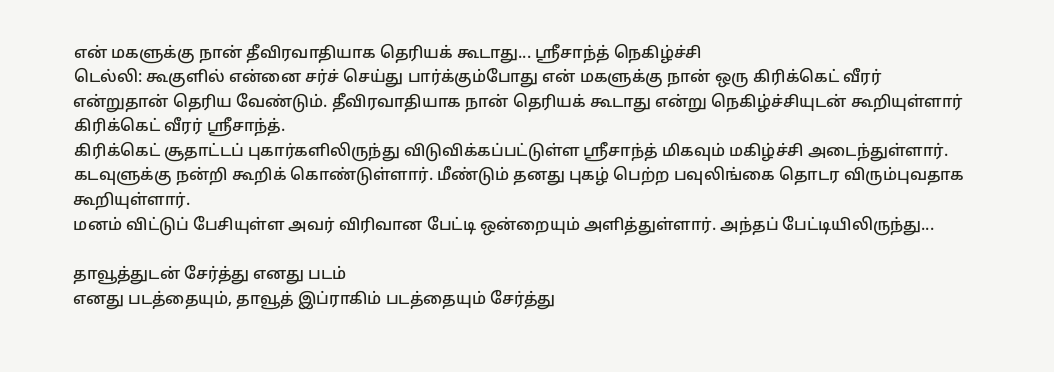என் மகளுக்கு நான் தீவிரவாதியாக தெரியக் கூடாது... ஸ்ரீசாந்த் நெகிழ்ச்சி
டெல்லி: கூகுளில் என்னை சர்ச் செய்து பார்க்கும்போது என் மகளுக்கு நான் ஒரு கிரிக்கெட் வீரர் என்றுதான் தெரிய வேண்டும். தீவிரவாதியாக நான் தெரியக் கூடாது என்று நெகிழ்ச்சியுடன் கூறியுள்ளார் கிரிக்கெட் வீரர் ஸ்ரீசாந்த்.
கிரிக்கெட் சூதாட்டப் புகார்களிலிருந்து விடுவிக்கப்பட்டுள்ள ஸ்ரீசாந்த் மிகவும் மகிழ்ச்சி அடைந்துள்ளார். கடவுளுக்கு நன்றி கூறிக் கொண்டுள்ளார். மீண்டும் தனது புகழ் பெற்ற பவுலிங்கை தொடர விரும்புவதாக கூறியுள்ளார்.
மனம் விட்டுப் பேசியுள்ள அவர் விரிவான பேட்டி ஒன்றையும் அளித்துள்ளார். அந்தப் பேட்டியிலிருந்து...

தாவூத்துடன் சேர்த்து எனது படம்
எனது படத்தையும், தாவூத் இப்ராகிம் படத்தையும் சேர்த்து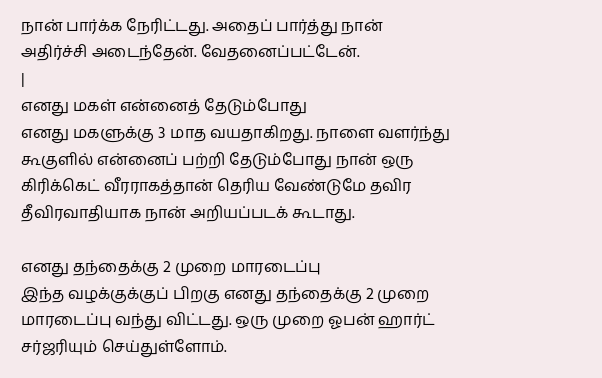நான் பார்க்க நேரிட்டது. அதைப் பார்த்து நான் அதிர்ச்சி அடைந்தேன். வேதனைப்பட்டேன்.
|
எனது மகள் என்னைத் தேடும்போது
எனது மகளுக்கு 3 மாத வயதாகிறது. நாளை வளர்ந்து கூகுளில் என்னைப் பற்றி தேடும்போது நான் ஒரு கிரிக்கெட் வீரராகத்தான் தெரிய வேண்டுமே தவிர தீவிரவாதியாக நான் அறியப்படக் கூடாது.

எனது தந்தைக்கு 2 முறை மாரடைப்பு
இந்த வழக்குக்குப் பிறகு எனது தந்தைக்கு 2 முறை மாரடைப்பு வந்து விட்டது. ஒரு முறை ஓபன் ஹார்ட் சர்ஜரியும் செய்துள்ளோம்.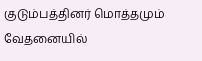குடும்பத்தினர் மொத்தமும் வேதனையில்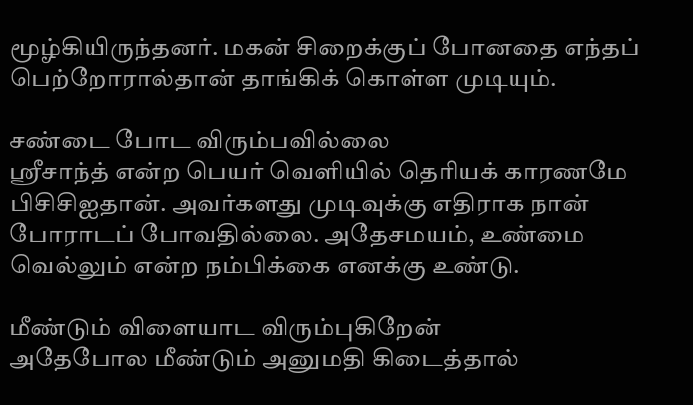மூழ்கியிருந்தனர். மகன் சிறைக்குப் போனதை எந்தப் பெற்றோரால்தான் தாங்கிக் கொள்ள முடியும்.

சண்டை போட விரும்பவில்லை
ஸ்ரீசாந்த் என்ற பெயர் வெளியில் தெரியக் காரணமே பிசிசிஐதான். அவர்களது முடிவுக்கு எதிராக நான் போராடப் போவதில்லை. அதேசமயம், உண்மை வெல்லும் என்ற நம்பிக்கை எனக்கு உண்டு.

மீண்டும் விளையாட விரும்புகிறேன்
அதேபோல மீண்டும் அனுமதி கிடைத்தால்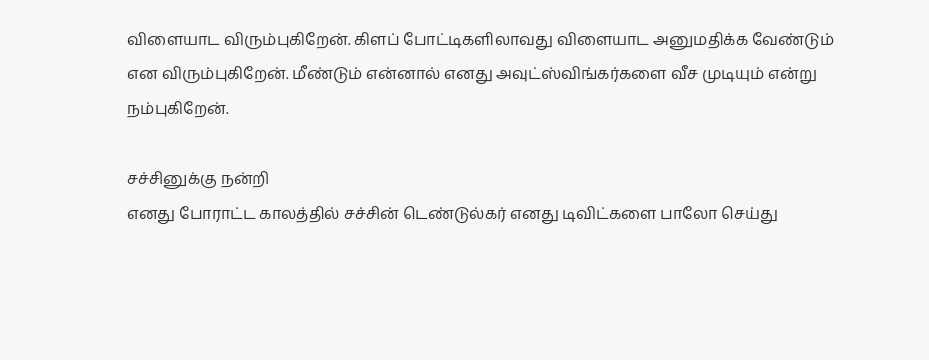விளையாட விரும்புகிறேன். கிளப் போட்டிகளிலாவது விளையாட அனுமதிக்க வேண்டும் என விரும்புகிறேன். மீண்டும் என்னால் எனது அவுட்ஸ்விங்கர்களை வீச முடியும் என்று நம்புகிறேன்.

சச்சினுக்கு நன்றி
எனது போராட்ட காலத்தில் சச்சின் டெண்டுல்கர் எனது டிவிட்களை பாலோ செய்து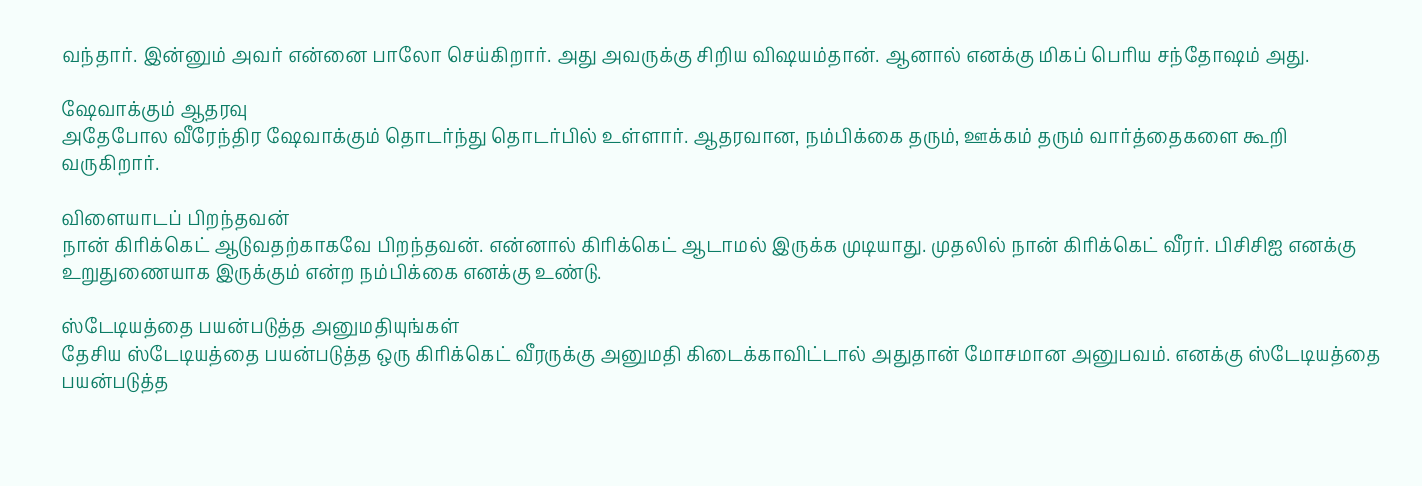வந்தார். இன்னும் அவர் என்னை பாலோ செய்கிறார். அது அவருக்கு சிறிய விஷயம்தான். ஆனால் எனக்கு மிகப் பெரிய சந்தோஷம் அது.

ஷேவாக்கும் ஆதரவு
அதேபோல வீரேந்திர ஷேவாக்கும் தொடர்ந்து தொடர்பில் உள்ளார். ஆதரவான, நம்பிக்கை தரும், ஊக்கம் தரும் வார்த்தைகளை கூறி வருகிறார்.

விளையாடப் பிறந்தவன்
நான் கிரிக்கெட் ஆடுவதற்காகவே பிறந்தவன். என்னால் கிரிக்கெட் ஆடாமல் இருக்க முடியாது. முதலில் நான் கிரிக்கெட் வீரர். பிசிசிஐ எனக்கு உறுதுணையாக இருக்கும் என்ற நம்பிக்கை எனக்கு உண்டு.

ஸ்டேடியத்தை பயன்படுத்த அனுமதியுங்கள்
தேசிய ஸ்டேடியத்தை பயன்படுத்த ஒரு கிரிக்கெட் வீரருக்கு அனுமதி கிடைக்காவிட்டால் அதுதான் மோசமான அனுபவம். எனக்கு ஸ்டேடியத்தை பயன்படுத்த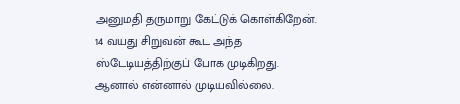அனுமதி தருமாறு கேட்டுக் கொள்கிறேன். 14 வயது சிறுவன் கூட அந்த ஸ்டேடியத்திற்குப் போக முடிகிறது. ஆனால் என்னால் முடியவில்லை.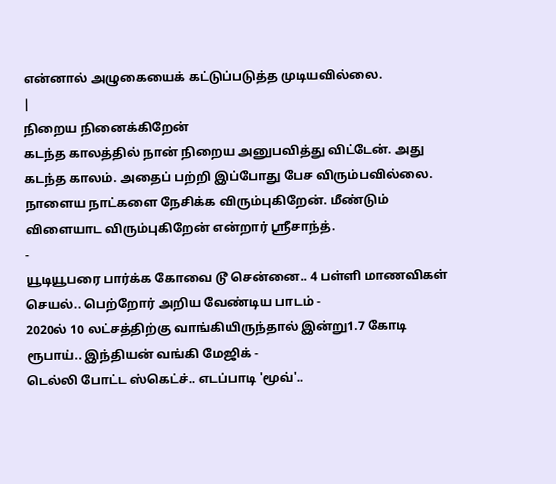என்னால் அழுகையைக் கட்டுப்படுத்த முடியவில்லை.
|
நிறைய நினைக்கிறேன்
கடந்த காலத்தில் நான் நிறைய அனுபவித்து விட்டேன். அது கடந்த காலம். அதைப் பற்றி இப்போது பேச விரும்பவில்லை. நாளைய நாட்களை நேசிக்க விரும்புகிறேன். மீண்டும் விளையாட விரும்புகிறேன் என்றார் ஸ்ரீசாந்த்.
-
யூடியூபரை பார்க்க கோவை டூ சென்னை.. 4 பள்ளி மாணவிகள் செயல்.. பெற்றோர் அறிய வேண்டிய பாடம் -
2020ல் 10 லட்சத்திற்கு வாங்கியிருந்தால் இன்று1.7 கோடி ரூபாய்.. இந்தியன் வங்கி மேஜிக் -
டெல்லி போட்ட ஸ்கெட்ச்.. எடப்பாடி 'மூவ்'..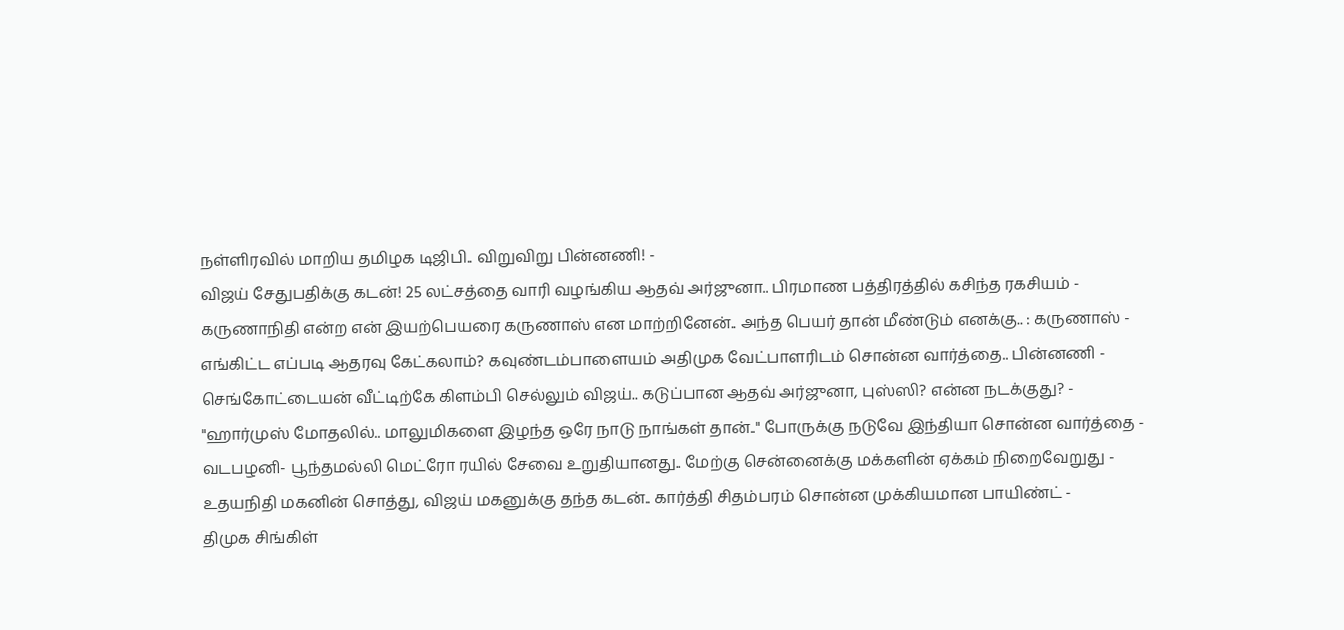நள்ளிரவில் மாறிய தமிழக டிஜிபி.. விறுவிறு பின்னணி! -
விஜய் சேதுபதிக்கு கடன்! 25 லட்சத்தை வாரி வழங்கிய ஆதவ் அர்ஜுனா.. பிரமாண பத்திரத்தில் கசிந்த ரகசியம் -
கருணாநிதி என்ற என் இயற்பெயரை கருணாஸ் என மாற்றினேன்.. அந்த பெயர் தான் மீண்டும் எனக்கு.. : கருணாஸ் -
எங்கிட்ட எப்படி ஆதரவு கேட்கலாம்? கவுண்டம்பாளையம் அதிமுக வேட்பாளரிடம் சொன்ன வார்த்தை.. பின்னணி -
செங்கோட்டையன் வீட்டிற்கே கிளம்பி செல்லும் விஜய்.. கடுப்பான ஆதவ் அர்ஜுனா, புஸ்ஸி? என்ன நடக்குது? -
"ஹார்முஸ் மோதலில்.. மாலுமிகளை இழந்த ஒரே நாடு நாங்கள் தான்.." போருக்கு நடுவே இந்தியா சொன்ன வார்த்தை -
வடபழனி- பூந்தமல்லி மெட்ரோ ரயில் சேவை உறுதியானது.. மேற்கு சென்னைக்கு மக்களின் ஏக்கம் நிறைவேறுது -
உதயநிதி மகனின் சொத்து, விஜய் மகனுக்கு தந்த கடன்.. கார்த்தி சிதம்பரம் சொன்ன முக்கியமான பாயிண்ட் -
திமுக சிங்கிள்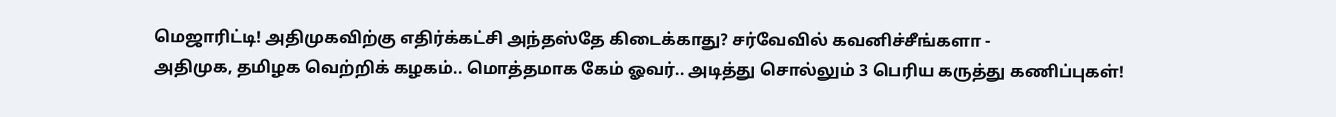மெஜாரிட்டி! அதிமுகவிற்கு எதிர்க்கட்சி அந்தஸ்தே கிடைக்காது? சர்வேவில் கவனிச்சீங்களா -
அதிமுக, தமிழக வெற்றிக் கழகம்.. மொத்தமாக கேம் ஓவர்.. அடித்து சொல்லும் 3 பெரிய கருத்து கணிப்புகள்!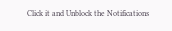Click it and Unblock the Notifications